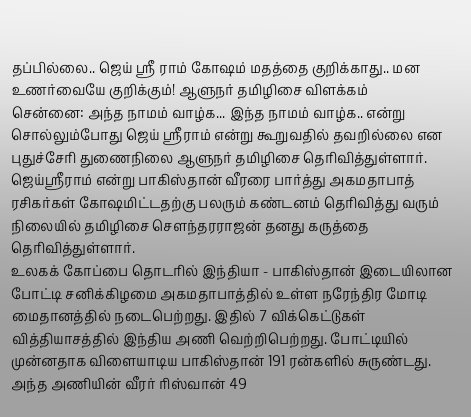தப்பில்லை.. ஜெய் ஸ்ரீ ராம் கோஷம் மதத்தை குறிக்காது.. மன உணர்வையே குறிக்கும்! ஆளுநர் தமிழிசை விளக்கம்
சென்னை: அந்த நாமம் வாழ்க... இந்த நாமம் வாழ்க.. என்று சொல்லும்போது ஜெய் ஸ்ரீராம் என்று கூறுவதில் தவறில்லை என புதுச்சேரி துணைநிலை ஆளுநர் தமிழிசை தெரிவித்துள்ளார். ஜெய்ஸ்ரீராம் என்று பாகிஸ்தான் வீரரை பார்த்து அகமதாபாத் ரசிகர்கள் கோஷமிட்டதற்கு பலரும் கண்டனம் தெரிவித்து வரும் நிலையில் தமிழிசை சௌந்தரராஜன் தனது கருத்தை தெரிவித்துள்ளார்.
உலகக் கோப்பை தொடரில் இந்தியா - பாகிஸ்தான் இடையிலான போட்டி சனிக்கிழமை அகமதாபாத்தில் உள்ள நரேந்திர மோடி மைதானத்தில் நடைபெற்றது. இதில் 7 விக்கெட்டுகள் வித்தியாசத்தில் இந்திய அணி வெற்றிபெற்றது. போட்டியில் முன்னதாக விளையாடிய பாகிஸ்தான் 191 ரன்களில் சுருண்டது. அந்த அணியின் வீரர் ரிஸ்வான் 49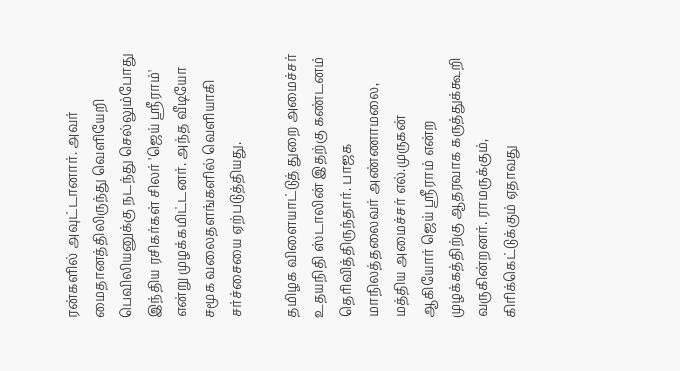ரன்களில் அவுட்டானார். அவர் மைதானத்திலிருந்து வெளியேறி பெவிலியனுக்கு நடந்து செல்லும்போது இந்திய ரசிகர்கள் சிலர் 'ஜெய் ஸ்ரீராம்' என்று முழக்கமிட்டனர். அந்த வீடியோ சமூக வலைதளங்களில் வெளியாகி சர்ச்சையை ஏற்படுத்தியது.

தமிழக விளையாட்டுத் துறை அமைச்சர் உதயநிதி ஸ்டாலின் இதற்கு கண்டனம் தெரிவித்திருந்தார். பாஜக மாநிலத்தலைவர் அண்ணாமலை, மத்திய அமைச்சர் எல்.முருகன் ஆகியோர் ஜெய் ஸ்ரீராம் என்ற முழக்கத்திற்கு ஆதரவாக கருத்துக்கூறி வருகின்றனர். ராமருக்கும், கிரிக்கெட்டுக்கும் ஏதாவது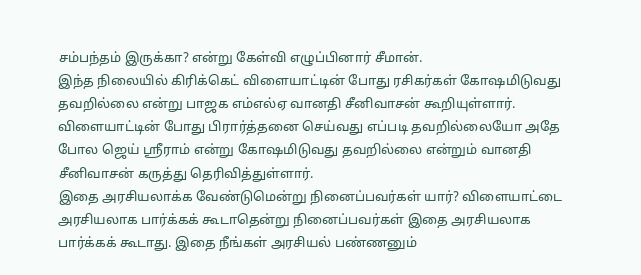சம்பந்தம் இருக்கா? என்று கேள்வி எழுப்பினார் சீமான்.
இந்த நிலையில் கிரிக்கெட் விளையாட்டின் போது ரசிகர்கள் கோஷமிடுவது தவறில்லை என்று பாஜக எம்எல்ஏ வானதி சீனிவாசன் கூறியுள்ளார். விளையாட்டின் போது பிரார்த்தனை செய்வது எப்படி தவறில்லையோ அதே போல ஜெய் ஸ்ரீராம் என்று கோஷமிடுவது தவறில்லை என்றும் வானதி சீனிவாசன் கருத்து தெரிவித்துள்ளார்.
இதை அரசியலாக்க வேண்டுமென்று நினைப்பவர்கள் யார்? விளையாட்டை அரசியலாக பார்க்கக் கூடாதென்று நினைப்பவர்கள் இதை அரசியலாக பார்க்கக் கூடாது. இதை நீங்கள் அரசியல் பண்ணனும்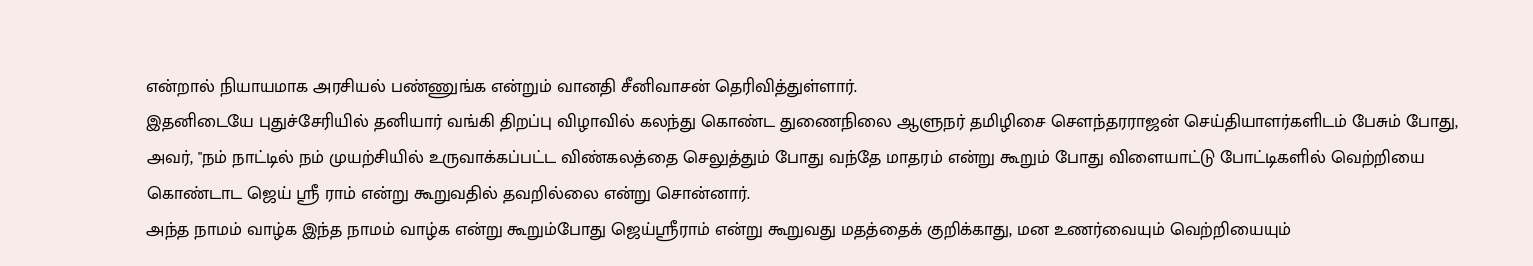என்றால் நியாயமாக அரசியல் பண்ணுங்க என்றும் வானதி சீனிவாசன் தெரிவித்துள்ளார்.
இதனிடையே புதுச்சேரியில் தனியார் வங்கி திறப்பு விழாவில் கலந்து கொண்ட துணைநிலை ஆளுநர் தமிழிசை சௌந்தரராஜன் செய்தியாளர்களிடம் பேசும் போது, அவர், "நம் நாட்டில் நம் முயற்சியில் உருவாக்கப்பட்ட விண்கலத்தை செலுத்தும் போது வந்தே மாதரம் என்று கூறும் போது விளையாட்டு போட்டிகளில் வெற்றியை கொண்டாட ஜெய் ஸ்ரீ ராம் என்று கூறுவதில் தவறில்லை என்று சொன்னார்.
அந்த நாமம் வாழ்க இந்த நாமம் வாழ்க என்று கூறும்போது ஜெய்ஸ்ரீராம் என்று கூறுவது மதத்தைக் குறிக்காது, மன உணர்வையும் வெற்றியையும்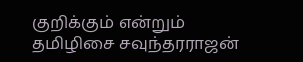குறிக்கும் என்றும் தமிழிசை சவுந்தரராஜன்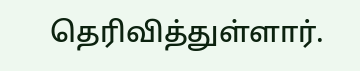தெரிவித்துள்ளார்.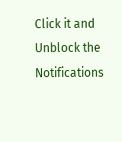Click it and Unblock the Notifications